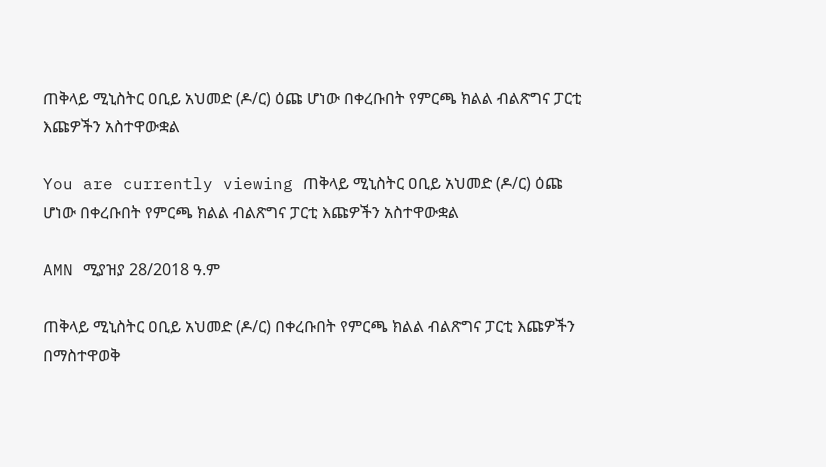ጠቅላይ ሚኒስትር ዐቢይ አህመድ (ዶ/ር) ዕጩ ሆነው በቀረቡበት የምርጫ ክልል ብልጽግና ፓርቲ እጩዎችን አስተዋውቋል

You are currently viewing ጠቅላይ ሚኒስትር ዐቢይ አህመድ (ዶ/ር) ዕጩ ሆነው በቀረቡበት የምርጫ ክልል ብልጽግና ፓርቲ እጩዎችን አስተዋውቋል

AMN ሚያዝያ 28/2018 ዓ.ም

ጠቅላይ ሚኒስትር ዐቢይ አህመድ (ዶ/ር) በቀረቡበት የምርጫ ክልል ብልጽግና ፓርቲ እጩዎችን በማስተዋወቅ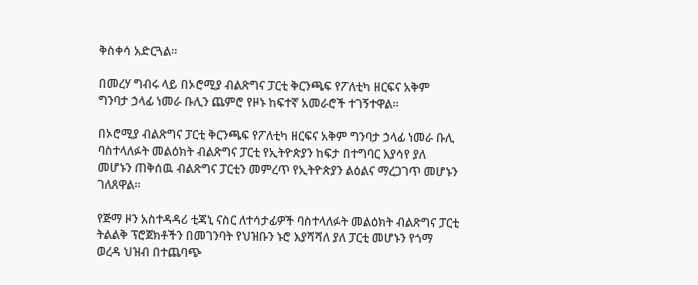ቅስቀሳ አድርጓል።

በመረሃ ግብሩ ላይ በኦሮሚያ ብልጽግና ፓርቲ ቅርንጫፍ የፖለቲካ ዘርፍና አቅም ግንባታ ኃላፊ ነመራ ቡሊን ጨምሮ የዞኑ ከፍተኛ አመራሮች ተገኝተዋል።

በኦሮሚያ ብልጽግና ፓርቲ ቅርንጫፍ የፖለቲካ ዘርፍና አቅም ግንባታ ኃላፊ ነመራ ቡሊ ባስተላለፉት መልዕክት ብልጽግና ፓርቲ የኢትዮጵያን ከፍታ በተግባር እያሳየ ያለ መሆኑን ጠቅሰዉ ብልጽግና ፓርቲን መምረጥ የኢትዮጵያን ልዕልና ማረጋገጥ መሆኑን ገለጸዋል።

የጅማ ዞን አስተዳዳሪ ቲጃኒ ናስር ለተሳታፊዎች ባስተላለፉት መልዕክት ብልጽግና ፓርቲ ትልልቅ ፕሮጀክቶችን በመገንባት የህዝቡን ኑሮ እያሻሻለ ያለ ፓርቲ መሆኑን የጎማ ወረዳ ህዝብ በተጨባጭ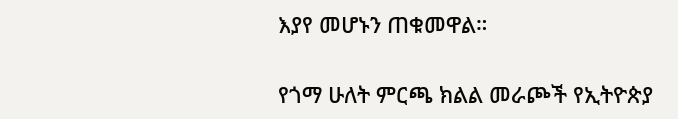እያየ መሆኑን ጠቁመዋል።

የጎማ ሁለት ምርጫ ክልል መራጮች የኢትዮጵያ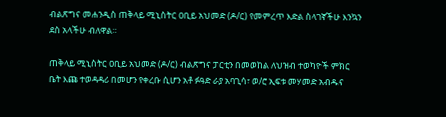ብልጽግና መሐንዲስ ጠቅላይ ሚኒስትር ዐቢይ አህመድ (ዶ/ር) የመምረጥ እድል ስላገኛችሁ እንኳን ደስ አላችሁ ብለዋል።

ጠቅላይ ሚኒስትር ዐቢይ አህመድ (ዶ/ር) ብልጽግና ፓርቲን በመወከል ለህዝብ ተወካዮች ምክር ቤት እጩ ተወዳዳሪ በመሆን የቀረቡ ሲሆን አቶ ፉዓድ ራያ አባጊሳ፣ ወ/ሮ ኢፍቱ መሃመድ አብዱና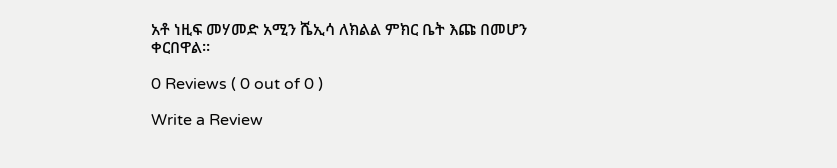አቶ ነዚፍ መሃመድ አሚን ሼኢሳ ለክልል ምክር ቤት እጩ በመሆን ቀርበዋል።

0 Reviews ( 0 out of 0 )

Write a Review